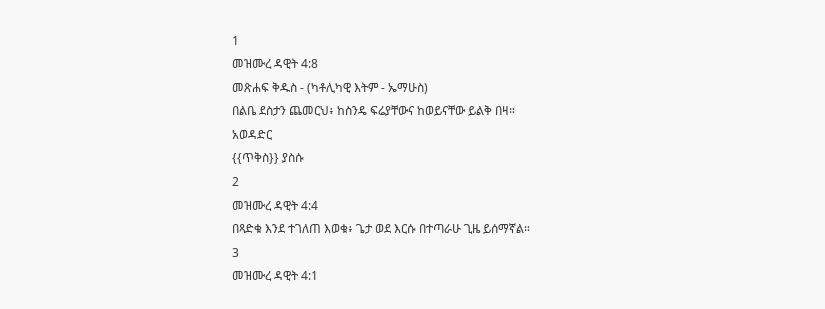1
መዝሙረ ዳዊት 4:8
መጽሐፍ ቅዱስ - (ካቶሊካዊ እትም - ኤማሁስ)
በልቤ ደስታን ጨመርህ፥ ከስንዴ ፍሬያቸውና ከወይናቸው ይልቅ በዛ።
አወዳድር
{{ጥቅስ}} ያስሱ
2
መዝሙረ ዳዊት 4:4
በጻድቁ እንደ ተገለጠ እወቁ፥ ጌታ ወደ እርሱ በተጣራሁ ጊዜ ይሰማኛል።
3
መዝሙረ ዳዊት 4:1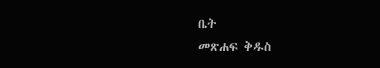ቤት
መጽሐፍ ቅዱስ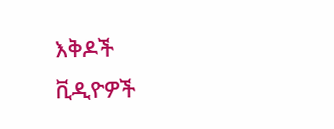እቅዶች
ቪዲዮዎች